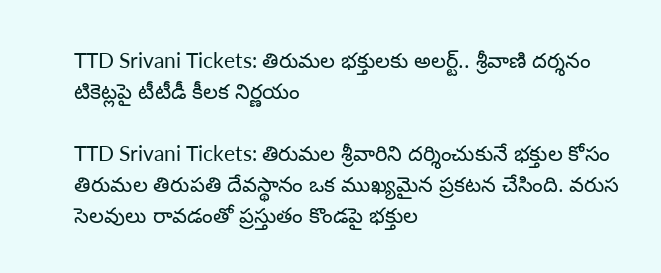TTD Srivani Tickets: తిరుమల భక్తులకు అలర్ట్.. శ్రీవాణి దర్శనం టికెట్లపై టీటీడీ కీలక నిర్ణయం

TTD Srivani Tickets: తిరుమల శ్రీవారిని దర్శించుకునే భక్తుల కోసం తిరుమల తిరుపతి దేవస్థానం ఒక ముఖ్యమైన ప్రకటన చేసింది. వరుస సెలవులు రావడంతో ప్రస్తుతం కొండపై భక్తుల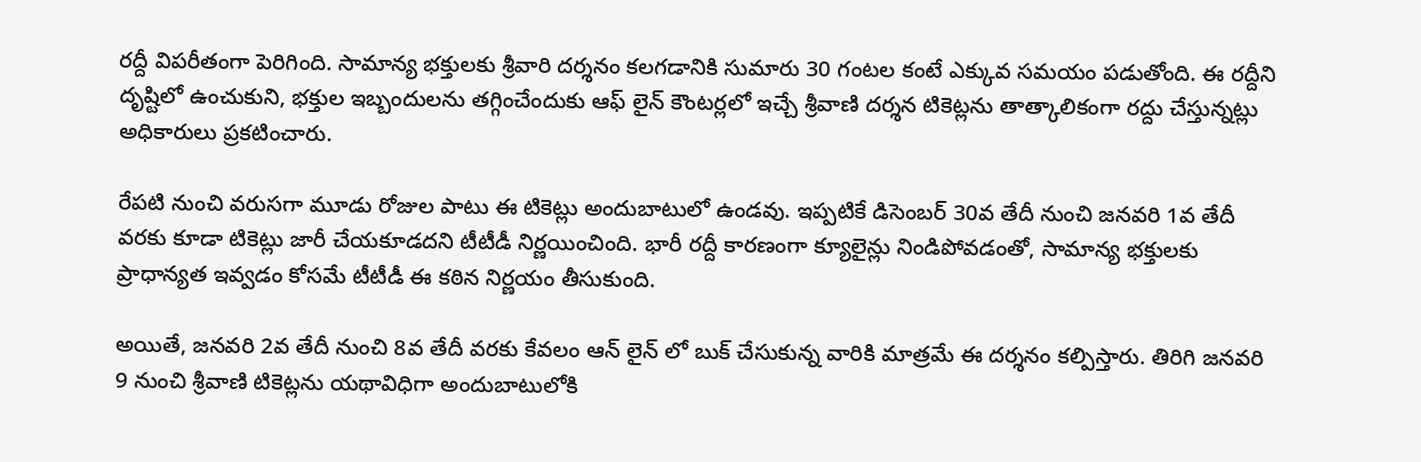రద్దీ విపరీతంగా పెరిగింది. సామాన్య భక్తులకు శ్రీవారి దర్శనం కలగడానికి సుమారు 30 గంటల కంటే ఎక్కువ సమయం పడుతోంది. ఈ రద్దీని దృష్టిలో ఉంచుకుని, భక్తుల ఇబ్బందులను తగ్గించేందుకు ఆఫ్ లైన్ కౌంటర్లలో ఇచ్చే శ్రీవాణి దర్శన టికెట్లను తాత్కాలికంగా రద్దు చేస్తున్నట్లు అధికారులు ప్రకటించారు.

రేపటి నుంచి వరుసగా మూడు రోజుల పాటు ఈ టికెట్లు అందుబాటులో ఉండవు. ఇప్పటికే డిసెంబర్ 30వ తేదీ నుంచి జనవరి 1వ తేదీ వరకు కూడా టికెట్లు జారీ చేయకూడదని టీటీడీ నిర్ణయించింది. భారీ రద్దీ కారణంగా క్యూలైన్లు నిండిపోవడంతో, సామాన్య భక్తులకు ప్రాధాన్యత ఇవ్వడం కోసమే టీటీడీ ఈ కఠిన నిర్ణయం తీసుకుంది.

అయితే, జనవరి 2వ తేదీ నుంచి 8వ తేదీ వరకు కేవలం ఆన్ లైన్ లో బుక్ చేసుకున్న వారికి మాత్రమే ఈ దర్శనం కల్పిస్తారు. తిరిగి జనవరి 9 నుంచి శ్రీవాణి టికెట్లను యథావిధిగా అందుబాటులోకి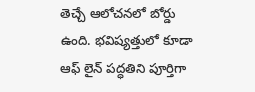తెచ్చే ఆలోచనలో బోర్డు ఉంది. భవిష్యత్తులో కూడా ఆఫ్ లైన్ పద్ధతిని పూర్తిగా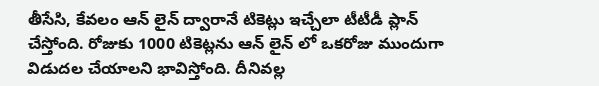తీసేసి, కేవలం ఆన్ లైన్ ద్వారానే టికెట్లు ఇచ్చేలా టీటీడీ ప్లాన్ చేస్తోంది. రోజుకు 1000 టికెట్లను ఆన్ లైన్ లో ఒకరోజు ముందుగా విడుదల చేయాలని భావిస్తోంది. దీనివల్ల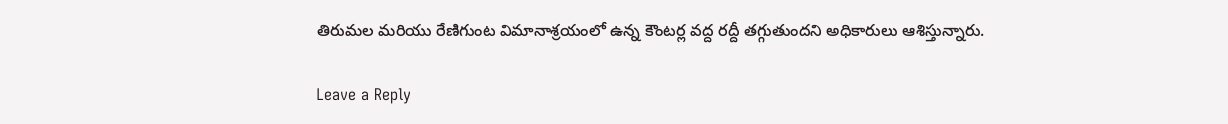తిరుమల మరియు రేణిగుంట విమానాశ్రయంలో ఉన్న కౌంటర్ల వద్ద రద్దీ తగ్గుతుందని అధికారులు ఆశిస్తున్నారు.

Leave a Reply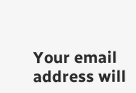Your email address will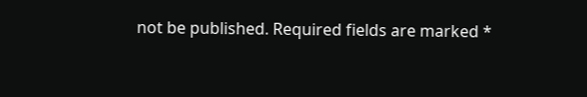not be published. Required fields are marked *